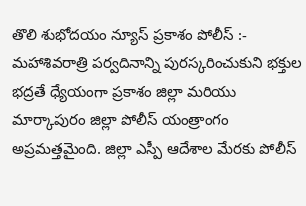తొలి శుభోదయం న్యూస్ ప్రకాశం పోలీస్ :-
మహాశివరాత్రి పర్వదినాన్ని పురస్కరించుకుని భక్తుల భద్రతే ధ్యేయంగా ప్రకాశం జిల్లా మరియు మార్కాపురం జిల్లా పోలీస్ యంత్రాంగం అప్రమత్తమైంది. జిల్లా ఎస్పీ ఆదేశాల మేరకు పోలీస్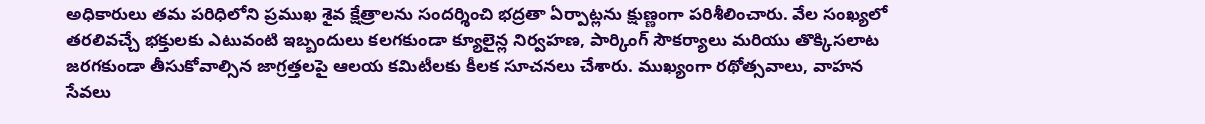అధికారులు తమ పరిధిలోని ప్రముఖ శైవ క్షేత్రాలను సందర్శించి భద్రతా ఏర్పాట్లను క్షుణ్ణంగా పరిశీలించారు. వేల సంఖ్యలో తరలివచ్చే భక్తులకు ఎటువంటి ఇబ్బందులు కలగకుండా క్యూలైన్ల నిర్వహణ, పార్కింగ్ సౌకర్యాలు మరియు తొక్కిసలాట జరగకుండా తీసుకోవాల్సిన జాగ్రత్తలపై ఆలయ కమిటీలకు కీలక సూచనలు చేశారు. ముఖ్యంగా రథోత్సవాలు, వాహన సేవలు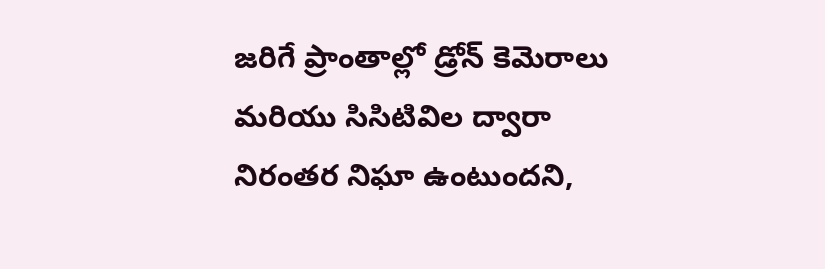జరిగే ప్రాంతాల్లో డ్రోన్ కెమెరాలు మరియు సిసిటివిల ద్వారా నిరంతర నిఘా ఉంటుందని,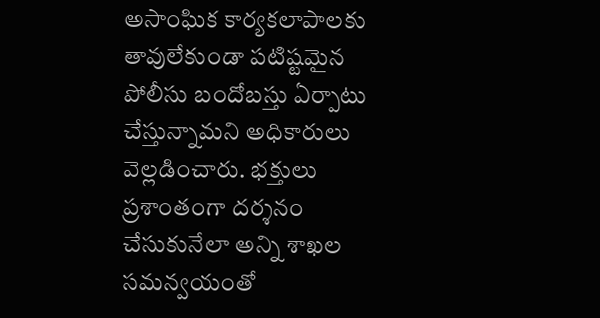అసాంఘిక కార్యకలాపాలకు తావులేకుండా పటిష్టమైన పోలీసు బందోబస్తు ఏర్పాటు చేస్తున్నామని అధికారులు వెల్లడించారు. భక్తులు ప్రశాంతంగా దర్శనం చేసుకునేలా అన్ని శాఖల సమన్వయంతో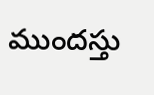ముందస్తు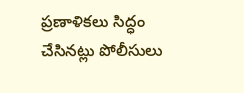ప్రణాళికలు సిద్ధం చేసినట్లు పోలీసులు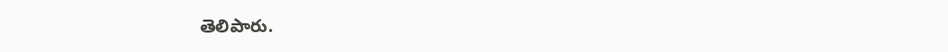తెలిపారు.